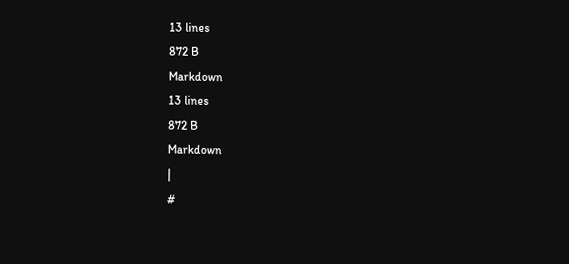13 lines
872 B
Markdown
13 lines
872 B
Markdown
|
#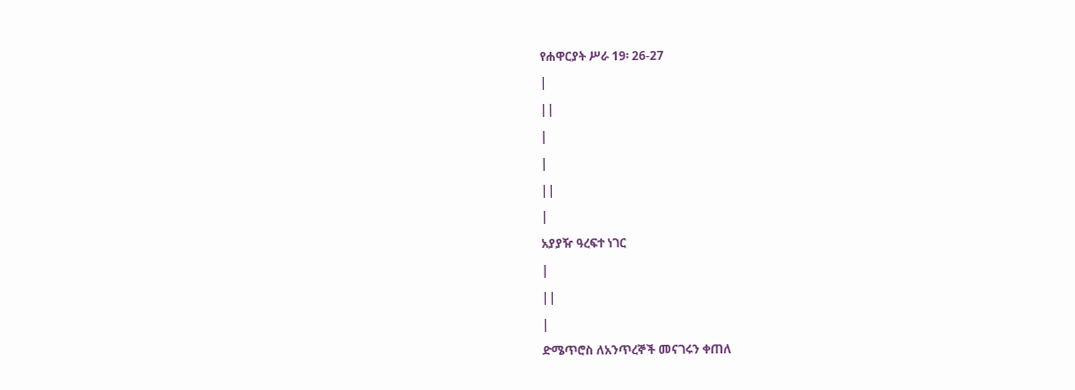የሐዋርያት ሥራ 19፡ 26-27
|
||
|
|
||
|
አያያዥ ዓረፍተ ነገር
|
||
|
ድሜጥሮስ ለአንጥረኞች መናገሩን ቀጠለ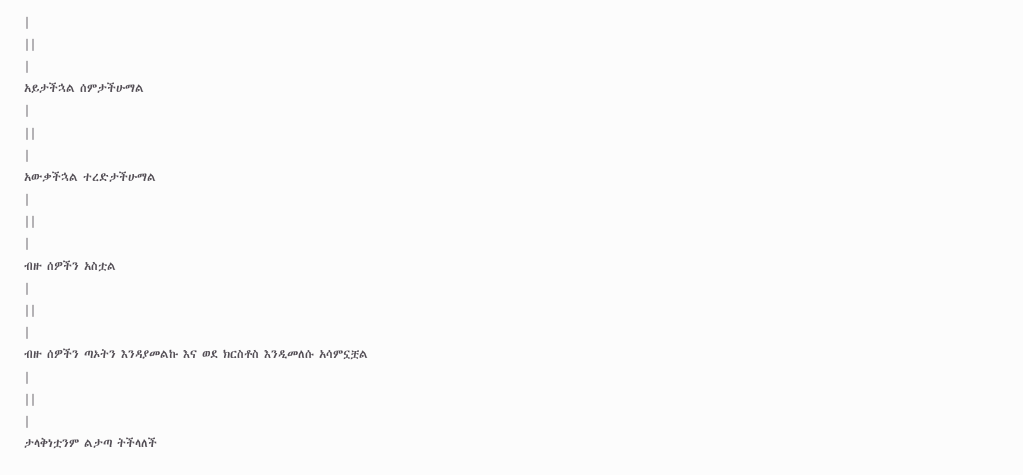|
||
|
አይታችኋል ሰምታችሁማል
|
||
|
አውቃችኋል ተረድታችሁማል
|
||
|
ብዙ ሰዎችን አስቷል
|
||
|
ብዙ ሰዎችን ጣኦትን እንዳያመልኩ እና ወደ ክርስቶስ እንዲመለሱ አሳምኗቿል
|
||
|
ታላቅነቷንም ልታጣ ትችላለች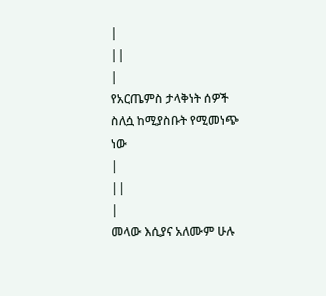|
||
|
የአርጤምስ ታላቅነት ሰዎች ስለሷ ከሚያስቡት የሚመነጭ ነው
|
||
|
መላው እሲያና አለሙም ሁሉ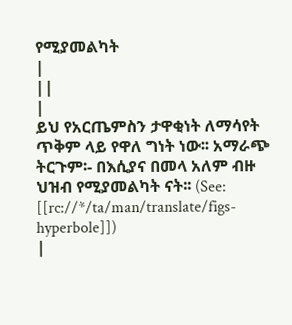የሚያመልካት
|
||
|
ይህ የአርጤምስን ታዋቂነት ለማሳየት ጥቅም ላይ የዋለ ግነት ነው፡፡ አማራጭ ትርጉም፡- በእሲያና በመላ አለም ብዙ ህዝብ የሚያመልካት ናት፡፡ (See: [[rc://*/ta/man/translate/figs-hyperbole]])
|